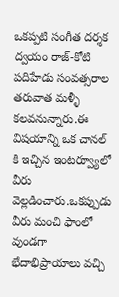ఒకప్పటి సంగీత దర్శక ద్వయం రాజ్-కోటి పదిహేడు సంవత్సరాల తరువాత మళ్ళీ కలవనున్నారు.ఈ విషయాన్ని ఒక చానల్ కి ఇచ్చిన ఇంటర్వ్యూలో వీరు వెల్లడించారు.ఒకప్పుడు వీరు మంచి ఫాంలో వుండగా భేదాభిప్రాయాలు వచ్చి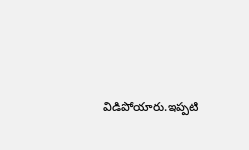విడిపోయారు.ఇప్పటి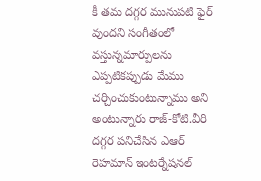కీ తమ దగ్గర మునుపటి ఫైర్ వుందని సంగీతంలో వస్తున్నమార్పులను ఎప్పటికప్పుడు మేము చర్చించుకుంటున్నాము అని అంటున్నారు రాజ్-కోటి.వీరి దగ్గర పనిచేసిన ఎఆర్ రెహమాన్ ఇంటర్నేషనల్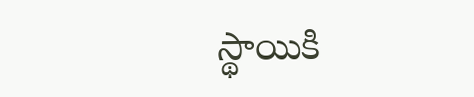స్థాయికి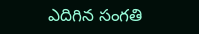ఎదిగిన సంగతి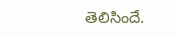తెలిసిందే.